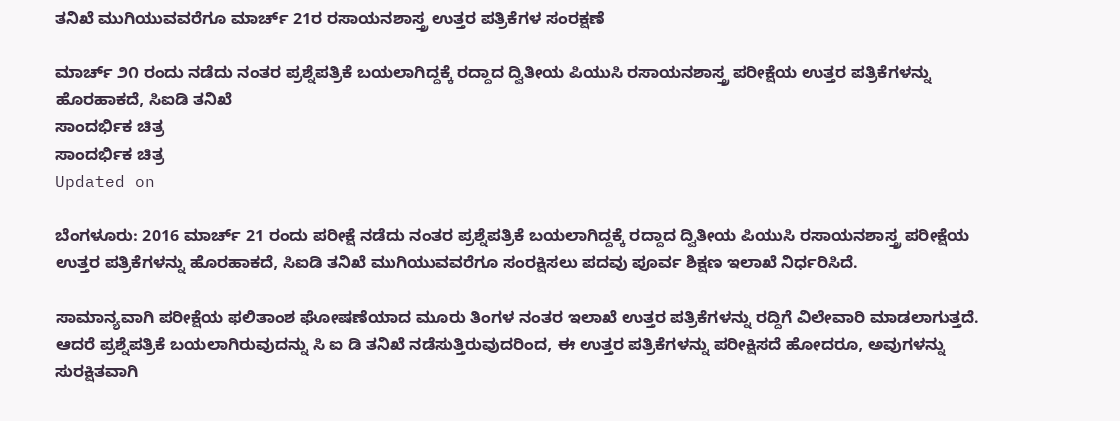ತನಿಖೆ ಮುಗಿಯುವವರೆಗೂ ಮಾರ್ಚ್ 21ರ ರಸಾಯನಶಾಸ್ತ್ರ ಉತ್ತರ ಪತ್ರಿಕೆಗಳ ಸಂರಕ್ಷಣೆ

ಮಾರ್ಚ್ ೨೧ ರಂದು ನಡೆದು ನಂತರ ಪ್ರಶ್ನೆಪತ್ರಿಕೆ ಬಯಲಾಗಿದ್ದಕ್ಕೆ ರದ್ದಾದ ದ್ವಿತೀಯ ಪಿಯುಸಿ ರಸಾಯನಶಾಸ್ತ್ರ ಪರೀಕ್ಷೆಯ ಉತ್ತರ ಪತ್ರಿಕೆಗಳನ್ನು ಹೊರಹಾಕದೆ, ಸಿಐಡಿ ತನಿಖೆ
ಸಾಂದರ್ಭಿಕ ಚಿತ್ರ
ಸಾಂದರ್ಭಿಕ ಚಿತ್ರ
Updated on

ಬೆಂಗಳೂರು: 2016 ಮಾರ್ಚ್ 21 ರಂದು ಪರೀಕ್ಷೆ ನಡೆದು ನಂತರ ಪ್ರಶ್ನೆಪತ್ರಿಕೆ ಬಯಲಾಗಿದ್ದಕ್ಕೆ ರದ್ದಾದ ದ್ವಿತೀಯ ಪಿಯುಸಿ ರಸಾಯನಶಾಸ್ತ್ರ ಪರೀಕ್ಷೆಯ ಉತ್ತರ ಪತ್ರಿಕೆಗಳನ್ನು ಹೊರಹಾಕದೆ, ಸಿಐಡಿ ತನಿಖೆ ಮುಗಿಯುವವರೆಗೂ ಸಂರಕ್ಷಿಸಲು ಪದವು ಪೂರ್ವ ಶಿಕ್ಷಣ ಇಲಾಖೆ ನಿರ್ಧರಿಸಿದೆ.

ಸಾಮಾನ್ಯವಾಗಿ ಪರೀಕ್ಷೆಯ ಫಲಿತಾಂಶ ಘೋಷಣೆಯಾದ ಮೂರು ತಿಂಗಳ ನಂತರ ಇಲಾಖೆ ಉತ್ತರ ಪತ್ರಿಕೆಗಳನ್ನು ರದ್ದಿಗೆ ವಿಲೇವಾರಿ ಮಾಡಲಾಗುತ್ತದೆ. ಆದರೆ ಪ್ರಶ್ನೆಪತ್ರಿಕೆ ಬಯಲಾಗಿರುವುದನ್ನು ಸಿ ಐ ಡಿ ತನಿಖೆ ನಡೆಸುತ್ತಿರುವುದರಿಂದ, ಈ ಉತ್ತರ ಪತ್ರಿಕೆಗಳನ್ನು ಪರೀಕ್ಷಿಸದೆ ಹೋದರೂ, ಅವುಗಳನ್ನು ಸುರಕ್ಷಿತವಾಗಿ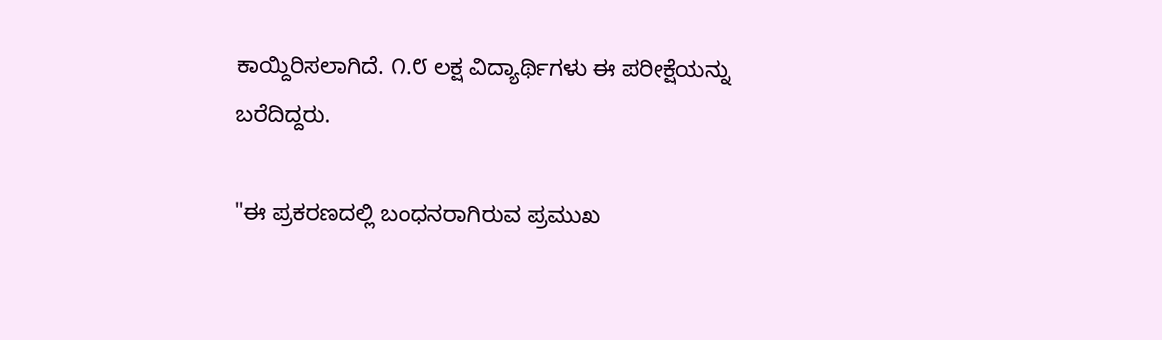ಕಾಯ್ದಿರಿಸಲಾಗಿದೆ. ೧.೮ ಲಕ್ಷ ವಿದ್ಯಾರ್ಥಿಗಳು ಈ ಪರೀಕ್ಷೆಯನ್ನು ಬರೆದಿದ್ದರು.

"ಈ ಪ್ರಕರಣದಲ್ಲಿ ಬಂಧನರಾಗಿರುವ ಪ್ರಮುಖ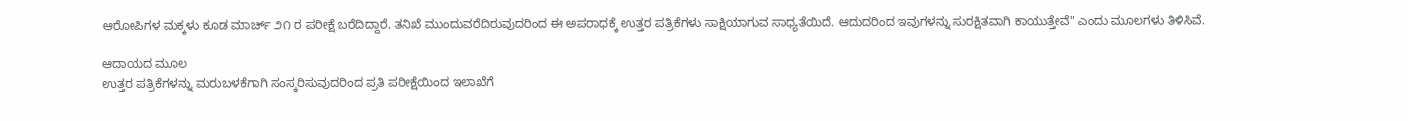ಆರೋಪಿಗಳ ಮಕ್ಕಳು ಕೂಡ ಮಾರ್ಚ್ ೨೧ ರ ಪರೀಕ್ಷೆ ಬರೆದಿದ್ದಾರೆ. ತನಿಖೆ ಮುಂದುವರೆದಿರುವುದರಿಂದ ಈ ಅಪರಾಧಕ್ಕೆ ಉತ್ತರ ಪತ್ರಿಕೆಗಳು ಸಾಕ್ಷಿಯಾಗುವ ಸಾಧ್ಯತೆಯಿದೆ. ಆದುದರಿಂದ ಇವುಗಳನ್ನು ಸುರಕ್ಷಿತವಾಗಿ ಕಾಯುತ್ತೇವೆ" ಎಂದು ಮೂಲಗಳು ತಿಳಿಸಿವೆ.

ಆದಾಯದ ಮೂಲ
ಉತ್ತರ ಪತ್ರಿಕೆಗಳನ್ನು ಮರುಬಳಕೆಗಾಗಿ ಸಂಸ್ಕರಿಸುವುದರಿಂದ ಪ್ರತಿ ಪರೀಕ್ಷೆಯಿಂದ ಇಲಾಖೆಗೆ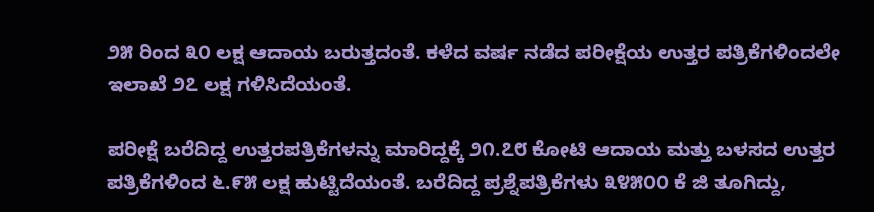೨೫ ರಿಂದ ೩೦ ಲಕ್ಷ ಆದಾಯ ಬರುತ್ತದಂತೆ. ಕಳೆದ ವರ್ಷ ನಡೆದ ಪರೀಕ್ಷೆಯ ಉತ್ತರ ಪತ್ರಿಕೆಗಳಿಂದಲೇ ಇಲಾಖೆ ೨೭ ಲಕ್ಷ ಗಳಿಸಿದೆಯಂತೆ.

ಪರೀಕ್ಷೆ ಬರೆದಿದ್ದ ಉತ್ತರಪತ್ರಿಕೆಗಳನ್ನು ಮಾರಿದ್ದಕ್ಕೆ ೨೧.೭೮ ಕೋಟಿ ಆದಾಯ ಮತ್ತು ಬಳಸದ ಉತ್ತರ ಪತ್ರಿಕೆಗಳಿಂದ ೬.೯೫ ಲಕ್ಷ ಹುಟ್ಟಿದೆಯಂತೆ. ಬರೆದಿದ್ದ ಪ್ರಶ್ನೆಪತ್ರಿಕೆಗಳು ೩೪೫೦೦ ಕೆ ಜಿ ತೂಗಿದ್ದು,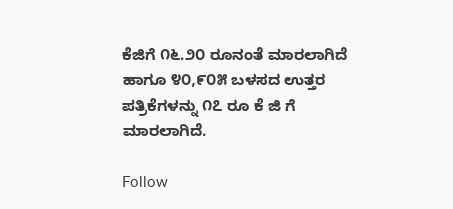ಕೆಜಿಗೆ ೧೬.೨೦ ರೂನಂತೆ ಮಾರಲಾಗಿದೆ ಹಾಗೂ ೪೦,೯೦೫ ಬಳಸದ ಉತ್ತರ ಪತ್ರಿಕೆಗಳನ್ನು ೧೭ ರೂ ಕೆ ಜಿ ಗೆ ಮಾರಲಾಗಿದೆ.

Follow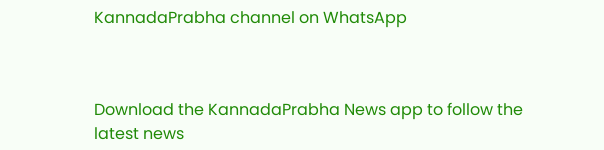KannadaPrabha channel on WhatsApp



Download the KannadaPrabha News app to follow the latest news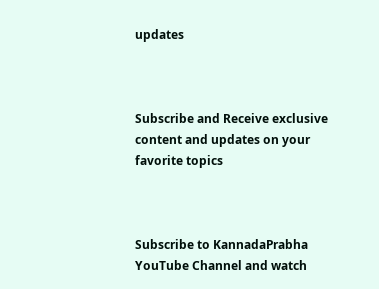updates



Subscribe and Receive exclusive content and updates on your favorite topics



Subscribe to KannadaPrabha YouTube Channel and watch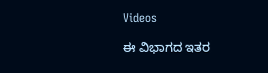Videos

ಈ ವಿಭಾಗದ ಇತರ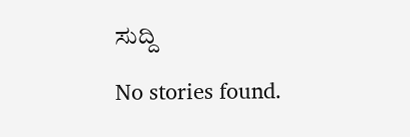ಸುದ್ದಿ

No stories found.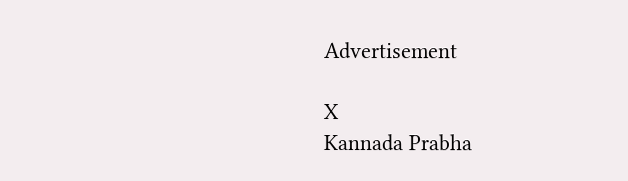Advertisement

X
Kannada Prabha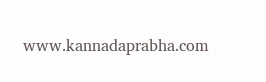www.kannadaprabha.com